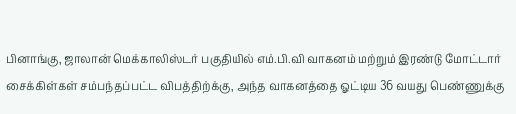பினாங்கு, ஜாலான் மெக்காலிஸ்டர் பகுதியில் எம்.பி.வி வாகனம் மற்றும் இரண்டு மோட்டார் சைக்கிள்கள் சம்பந்தப்பட்ட விபத்திற்க்கு, அந்த வாகனத்தை ஓட்டிய 36 வயது பெண்ணுக்கு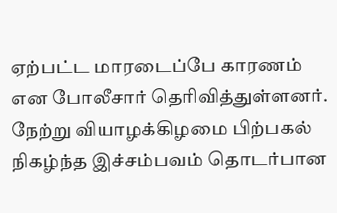ஏற்பட்ட மாரடைப்பே காரணம் என போலீசார் தெரிவித்துள்ளனர்.
நேற்று வியாழக்கிழமை பிற்பகல் நிகழ்ந்த இச்சம்பவம் தொடர்பான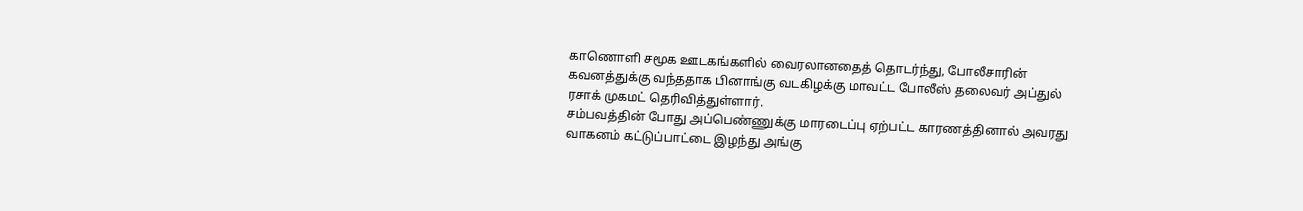காணொளி சமூக ஊடகங்களில் வைரலானதைத் தொடர்ந்து, போலீசாரின் கவனத்துக்கு வந்ததாக பினாங்கு வடகிழக்கு மாவட்ட போலீஸ் தலைவர் அப்துல் ரசாக் முகமட் தெரிவித்துள்ளார்.
சம்பவத்தின் போது அப்பெண்ணுக்கு மாரடைப்பு ஏற்பட்ட காரணத்தினால் அவரது வாகனம் கட்டுப்பாட்டை இழந்து அங்கு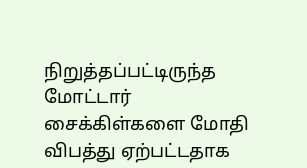நிறுத்தப்பட்டிருந்த மோட்டார் சைக்கிள்களை மோதி விபத்து ஏற்பட்டதாக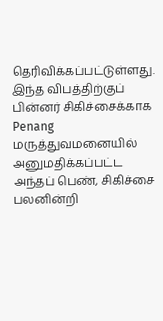தெரிவிக்கப்பட்டுள்ளது.
இந்த விபத்திற்குப் பின்னர் சிகிச்சைக்காக Penang மருத்துவமனையில் அனுமதிக்கப்பட்ட அந்தப் பெண், சிகிச்சை பலனின்றி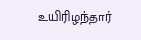உயிரிழந்தார்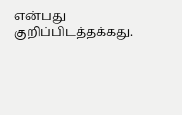என்பது குறிப்பிடத்தக்கது.